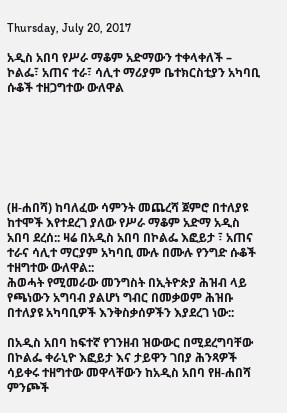Thursday, July 20, 2017

አዲስ አበባ የሥራ ማቆም አድማውን ተቀላቀለች – ኮልፌ፣ አጠና ተራ፣ ሳሊተ ማሪያም ቤተክርስቲያን አካባቢ ሱቆች ተዘጋግተው ውለዋል







(ዘ-ሐበሻ) ከባለፈው ሳምንት መጨረሻ ጀምሮ በተለያዩ ከተሞች እየተደረገ ያለው የሥራ ማቆም አድማ አዲስ አበባ ደረሰ:: ዛሬ በአዲስ አበባ በኮልፌ እፎይታ ፣ አጠና ተራና ሳሊተ ማርያም አካባቢ ሙሉ በሙሉ የንግድ ሱቆች ተዘግተው ውለዋል::
ሕወሓት የሚመራው መንግስት በኢትዮጵያ ሕዝብ ላይ የጫነውን አግባብ ያልሆነ ግብር በመቃወም ሕዝቡ በተለያዩ አካባቢዎች እንቅስቃሰዎችን እያደረገ ነው::

በአዲስ አበባ ከፍተኛ የገንዘብ ዝውውር በሚደረግባቸው በኮልፌ ቀራኒዮ እፎይታ እና ታይዋን ገበያ ሕንጻዎች ሳይቀሩ ተዘግተው መዋላቸውን ከአዲስ አበባ የዘ-ሐበሻ ምንጮች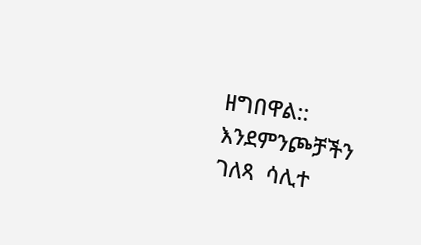ዘግበዋል::
እንደምንጮቻችን ገለጻ  ሳሊተ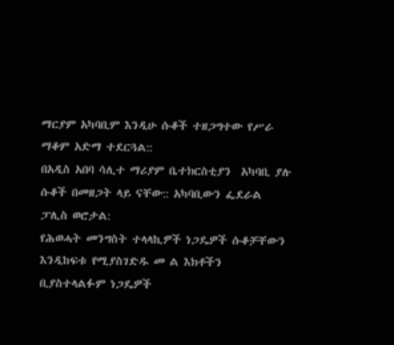ማርያም አካባቢም እንዲሁ ሱቆች ተዘጋግተው የሥራ ማቆም አድማ ተደርጓል::
በአዲስ አበባ ሳሊተ ማሪያም ቤተክርስቲያን  አካባቢ ያሉ ሱቆች በመዘጋት ላይ ናቸው:: አካባቢውን ፌደራል ፓሊስ ወሮታል:
የሕወሓት መንግስት ተላላኪዎች ነጋዴዎች ሱቆቻቸውን እንዲከፍቱ የሚያስገድዱ መ ል እክቶችን ቢያስተላልፉም ነጋዴዎች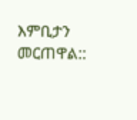እምቢታን መርጠዋል::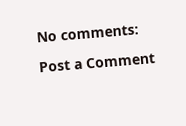No comments:

Post a Comment